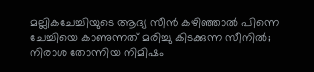മല്ലികചേച്ചിയുടെ ആദ്യ സീൻ കഴിഞ്ഞാൽ പിന്നെ ചേച്ചിയെ കാണുന്നത് മരിച്ചു കിടക്കുന്ന സീനിൽ; നിരാശ തോന്നിയ നിമിഷം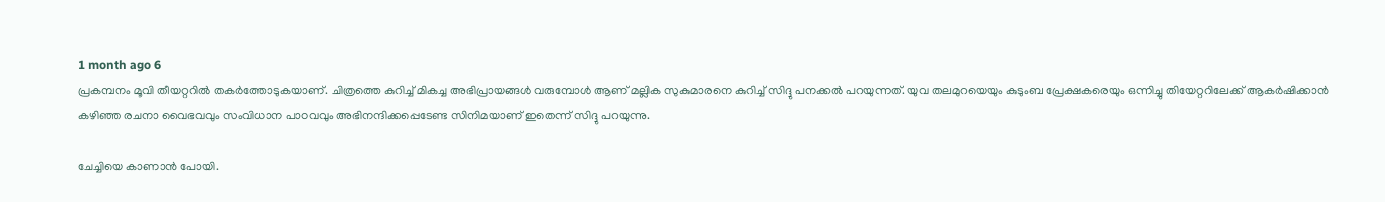1 month ago 6
പ്രകമ്പനം മൂവി തീയറ്ററിൽ തകർത്തോടുകയാണ്. ചിത്രത്തെ കുറിച്ച് മികച്ച അഭിപ്രായങ്ങൾ വരുമ്പോൾ ആണ് മല്ലിക സുകുമാരനെ കുറിച്ച് സിദ്ദു പനക്കൽ പറയുന്നത്. യുവ തലമുറയെയും കുടുംബ പ്രേക്ഷകരെയും ഒന്നിച്ചു തിയേറ്ററിലേക്ക് ആകർഷിക്കാൻ കഴിഞ്ഞ രചനാ വൈഭവവും സംവിധാന പാഠവവും അഭിനന്ദിക്കപ്പെടേണ്ട സിനിമയാണ് ഇതെന്ന് സിദ്ദു പറയുന്നു.

ചേച്ചിയെ കാണാൻ പോയി.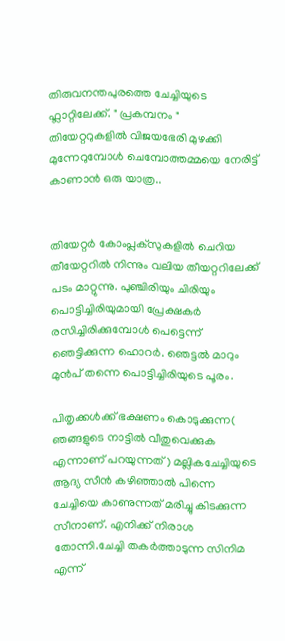തിരുവനന്തപുരത്തെ ചേച്ചിയുടെ ഫ്ലാറ്റിലേക്ക്. " പ്രകമ്പനം " തിയേറ്ററുകളിൽ വിജയഭേരി മുഴക്കി മുന്നേറുമ്പോൾ ചെമ്പോത്തമ്മയെ നേരിട്ട് കാണാൻ ഒരു യാത്ര..


തിയേറ്റർ കോംപ്ലക്സുകളിൽ ചെറിയ തീയേറ്ററിൽ നിന്നും വലിയ തീയറ്ററിലേക്ക് പടം മാറ്റുന്നു. പുഞ്ചിരിയും ചിരിയും പൊട്ടിച്ചിരിയുമായി പ്രേക്ഷകർ രസിച്ചിരിക്കുമ്പോൾ പെട്ടെന്ന് ഞെട്ടിക്കുന്ന ഹൊറർ. ഞെട്ടൽ മാറും മുൻപ് തന്നെ പൊട്ടിച്ചിരിയുടെ പൂരം.

പിതൃക്കൾക്ക് ഭക്ഷണം കൊടുക്കുന്ന( ഞങ്ങളുടെ നാട്ടിൽ വീതുവെക്കുക എന്നാണ് പറയുന്നത്) മല്ലികചേച്ചിയുടെ ആദ്യ സീൻ കഴിഞ്ഞാൽ പിന്നെ ചേച്ചിയെ കാണുന്നത് മരിച്ചു കിടക്കുന്ന സീനാണ്. എനിക്ക് നിരാശ തോന്നി.ചേച്ചി തകർത്താടുന്ന സിനിമ എന്ന്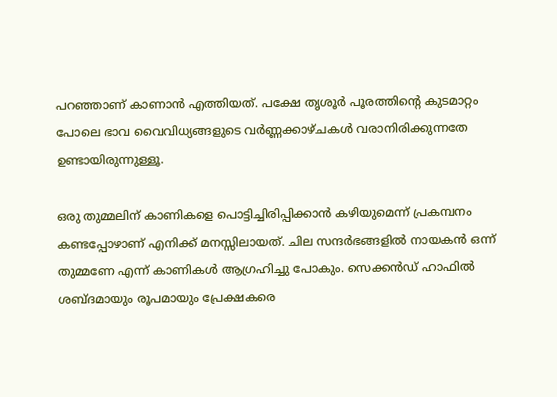പറഞ്ഞാണ് കാണാൻ എത്തിയത്. പക്ഷേ തൃശൂർ പൂരത്തിന്റെ കുടമാറ്റം പോലെ ഭാവ വൈവിധ്യങ്ങളുടെ വർണ്ണക്കാഴ്ചകൾ വരാനിരിക്കുന്നതേ ഉണ്ടായിരുന്നുള്ളൂ.

ഒരു തുമ്മലിന് കാണികളെ പൊട്ടിച്ചിരിപ്പിക്കാൻ കഴിയുമെന്ന് പ്രകമ്പനം കണ്ടപ്പോഴാണ് എനിക്ക് മനസ്സിലായത്. ചില സന്ദർഭങ്ങളിൽ നായകൻ ഒന്ന് തുമ്മണേ എന്ന് കാണികൾ ആഗ്രഹിച്ചു പോകും. സെക്കൻഡ് ഹാഫിൽ ശബ്ദമായും രൂപമായും പ്രേക്ഷകരെ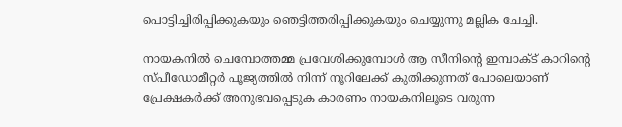പൊട്ടിച്ചിരിപ്പിക്കുകയും ഞെട്ടിത്തരിപ്പിക്കുകയും ചെയ്യുന്നു മല്ലിക ചേച്ചി.

നായകനിൽ ചെമ്പോത്തമ്മ പ്രവേശിക്കുമ്പോൾ ആ സീനിന്റെ ഇമ്പാക്ട് കാറിന്റെ സ്പീഡോമീറ്റർ പൂജ്യത്തിൽ നിന്ന് നൂറിലേക്ക് കുതിക്കുന്നത് പോലെയാണ് പ്രേക്ഷകർക്ക് അനുഭവപ്പെടുക കാരണം നായകനിലൂടെ വരുന്ന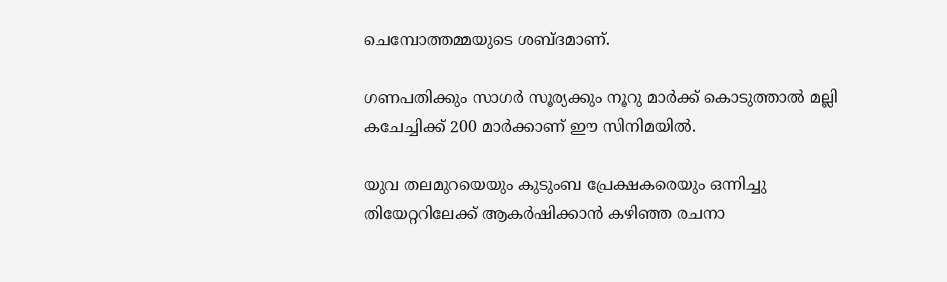ചെമ്പോത്തമ്മയുടെ ശബ്ദമാണ്.

ഗണപതിക്കും സാഗർ സൂര്യക്കും നൂറു മാർക്ക് കൊടുത്താൽ മല്ലി കചേച്ചിക്ക് 200 മാർക്കാണ് ഈ സിനിമയിൽ.

യുവ തലമുറയെയും കുടുംബ പ്രേക്ഷകരെയും ഒന്നിച്ചു തിയേറ്ററിലേക്ക് ആകർഷിക്കാൻ കഴിഞ്ഞ രചനാ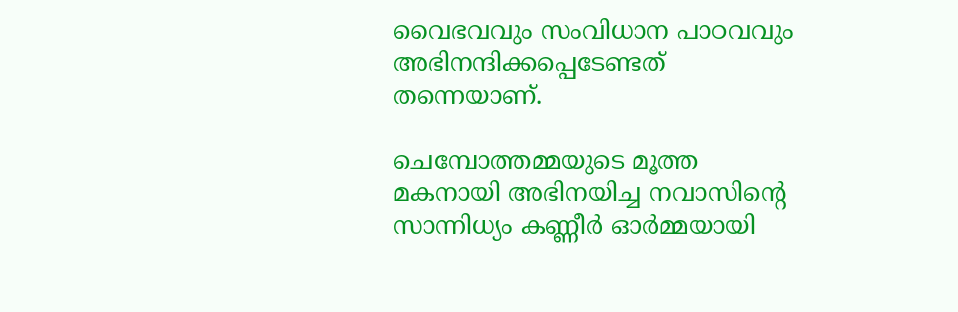വൈഭവവും സംവിധാന പാഠവവും അഭിനന്ദിക്കപ്പെടേണ്ടത് തന്നെയാണ്.

ചെമ്പോത്തമ്മയുടെ മൂത്ത മകനായി അഭിനയിച്ച നവാസിന്റെ സാന്നിധ്യം കണ്ണീർ ഓർമ്മയായി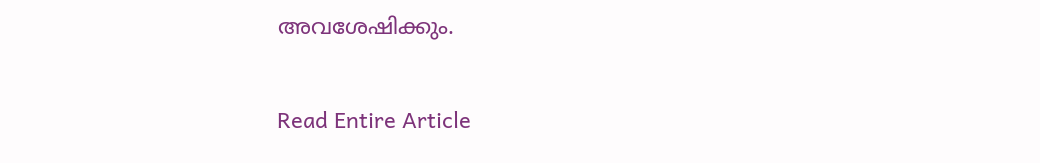അവശേഷിക്കും.

Read Entire Article